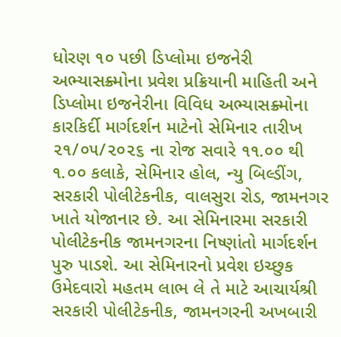ધોરણ ૧૦ પછી ડિપ્લોમા ઇજનેરી અભ્યાસક્ર્મોના પ્રવેશ પ્રક્રિયાની માહિતી અને ડિપ્લોમા ઇજનેરીના વિવિધ અભ્યાસક્ર્મોના કારકિર્દી માર્ગદર્શન માટેનો સેમિનાર તારીખ ૨૧/૦૫/૨૦૨૬ ના રોજ સવારે ૧૧.૦૦ થી ૧.૦૦ કલાકે, સેમિનાર હોલ, ન્યુ બિલ્ડીંગ, સરકારી પોલીટેકનીક, વાલસુરા રોડ, જામનગર ખાતે યોજાનાર છે. આ સેમિનારમા સરકારી પોલીટેકનીક જામનગરના નિષ્ણાંતો માર્ગદર્શન પુરુ પાડશે. આ સેમિનારનો પ્રવેશ ઇચ્છુક ઉમેદવારો મહતમ લાભ લે તે માટે આચાર્યશ્રી સરકારી પોલીટેકનીક, જામનગરની અખબારી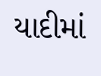યાદીમાં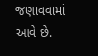જણાવવામાં આવે છે.